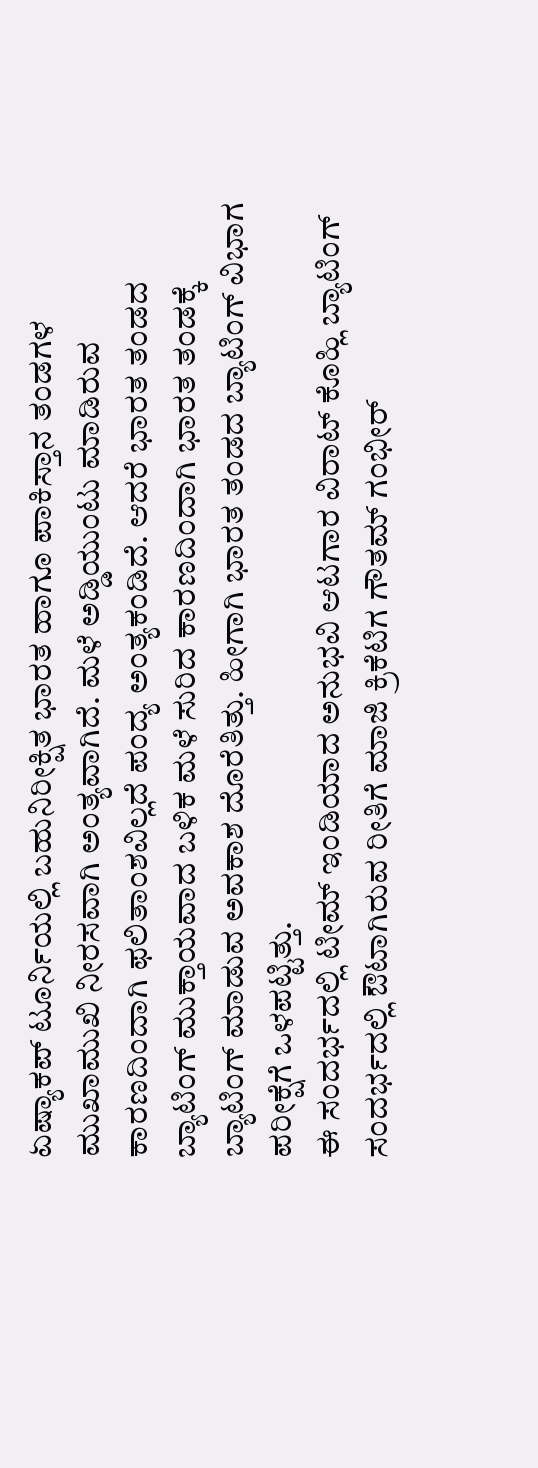ಏಷ್ಯಾಕಪ್ ಟೂರ್ನಿಯಲ್ಲಿ ಬಹುನಿರೀಕ್ಷಿತ ಭಾರತ ಹಾಗೂ ಪಾಕಿಸ್ತಾನ ತಂಡಗಳ ಮುಖಾಮುಖಿ ನೀರಸವಾಗಿ ಅಂತ್ಯವಾಗಿದೆ. ಮಳೆ ಅಡ್ಡಿಯುಂಟು ಮಾಡಿರುವ ಕಾರಣದಿಂದಾಗಿ ಫಲಿತಾಂಶವಿಲ್ಲದೆ ಪಂದ್ಯ ಅಂತ್ಯಕಂಡಿದೆ. ಆದರೆ ಭಾರತ ತಂಡದ ಬ್ಯಾಟಿಂಗ್ ಮುಕ್ತಾಯವಾದ ಬಳಿಕ ಮಳೆ ಸುರಿದ ಕಾರಣದಿಂದಾಗಿ ಭಾರತ ತಂಡಕ್ಕೆ ಬ್ಯಾಟಿಂಗ್ ಮಾಡುವ ಅವಕಾಶ ದೊರೆತಿತ್ತು. ಹೀಗಾಗಿ ಭಾರತ ತಂಡದ ಬ್ಯಾಟಿಂಗ್ ವಿಭಾಗ ಪರೀಕ್ಷೆಗೆ ಒಳಪಟ್ಟಿತ್ತು.
ಈ ಸಂದರ್ಭದಲ್ಲಿ ಟೀಮ್ ಇಂಡಿಯಾದ ಅನುಭವಿ ಆಟಗಾರ ವಿರಾಟ್ ಕೊಹ್ಲಿ ಬ್ಯಾಟಿಂಗ್ ಸಂದರ್ಭದಲ್ಲಿ ಔಟಾಗಿರುವ ರೀತಿಗೆ ಮಾಜಿ ಕ್ರಿಕೆಟಿಗ ಗೌತಮ್ ಗಂಭೀರ್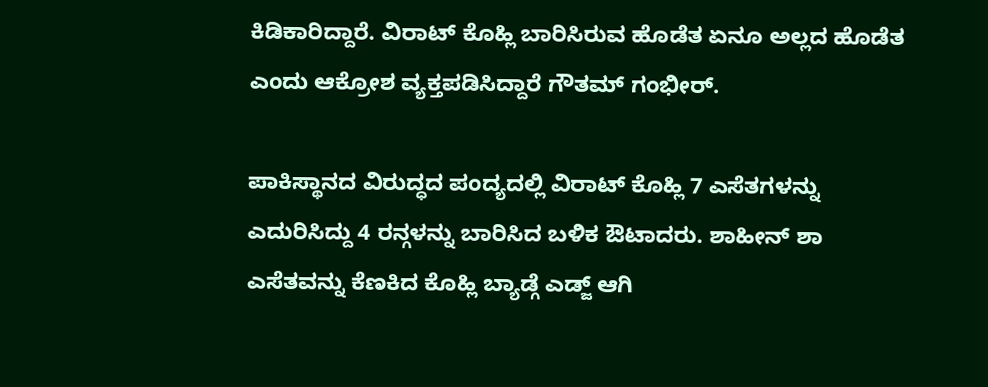ಕಿಡಿಕಾರಿದ್ದಾರೆ. ವಿರಾಟ್ ಕೊಹ್ಲಿ ಬಾರಿಸಿರುವ ಹೊಡೆತ ಏನೂ ಅಲ್ಲದ ಹೊಡೆತ ಎಂದು ಆಕ್ರೋಶ ವ್ಯಕ್ತಪಡಿಸಿದ್ದಾರೆ ಗೌತಮ್ ಗಂಭೀರ್.

ಪಾಕಿಸ್ಥಾನದ ವಿರುದ್ಧದ ಪಂದ್ಯದಲ್ಲಿ ವಿರಾಟ್ ಕೊಹ್ಲಿ 7 ಎಸೆತಗಳನ್ನು ಎದುರಿಸಿದ್ದು 4 ರನ್ಗಳನ್ನು ಬಾರಿಸಿದ ಬಳಿಕ ಔಟಾದರು. ಶಾಹೀನ್ ಶಾ ಎಸೆತವನ್ನು ಕೆಣಕಿದ ಕೊಹ್ಲಿ ಬ್ಯಾಡ್ಗೆ ಎಡ್ಜ್ ಆಗಿ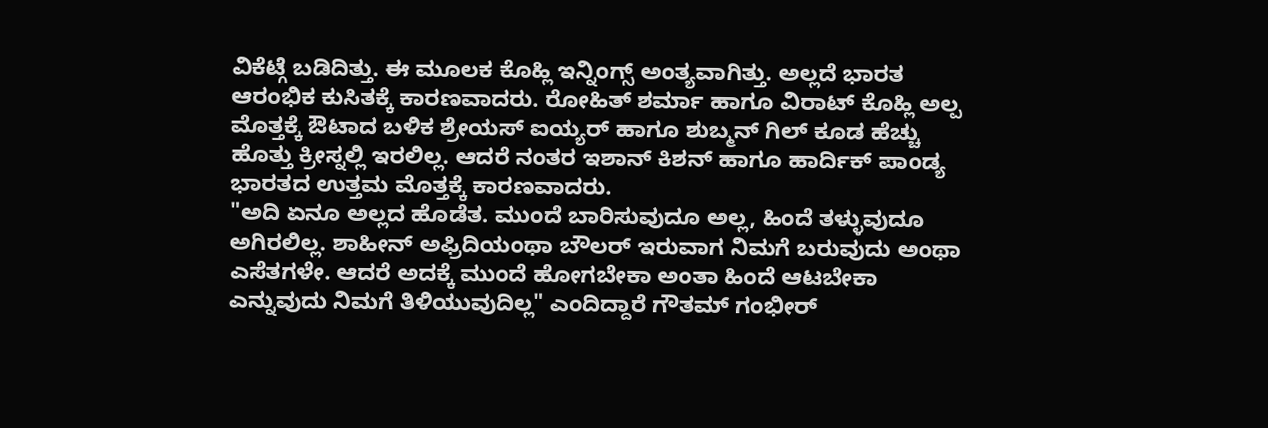ವಿಕೆಟ್ಗೆ ಬಡಿದಿತ್ತು. ಈ ಮೂಲಕ ಕೊಹ್ಲಿ ಇನ್ನಿಂಗ್ಸ್ ಅಂತ್ಯವಾಗಿತ್ತು. ಅಲ್ಲದೆ ಭಾರತ ಆರಂಭಿಕ ಕುಸಿತಕ್ಕೆ ಕಾರಣವಾದರು. ರೋಹಿತ್ ಶರ್ಮಾ ಹಾಗೂ ವಿರಾಟ್ ಕೊಹ್ಲಿ ಅಲ್ಪ ಮೊತ್ತಕ್ಕೆ ಔಟಾದ ಬಳಿಕ ಶ್ರೇಯಸ್ ಐಯ್ಯರ್ ಹಾಗೂ ಶುಬ್ಮನ್ ಗಿಲ್ ಕೂಡ ಹೆಚ್ಚು ಹೊತ್ತು ಕ್ರೀಸ್ನಲ್ಲಿ ಇರಲಿಲ್ಲ. ಆದರೆ ನಂತರ ಇಶಾನ್ ಕಿಶನ್ ಹಾಗೂ ಹಾರ್ದಿಕ್ ಪಾಂಡ್ಯ ಭಾರತದ ಉತ್ತಮ ಮೊತ್ತಕ್ಕೆ ಕಾರಣವಾದರು.
"ಅದಿ ಏನೂ ಅಲ್ಲದ ಹೊಡೆತ. ಮುಂದೆ ಬಾರಿಸುವುದೂ ಅಲ್ಲ, ಹಿಂದೆ ತಳ್ಳುವುದೂ ಅಗಿರಲಿಲ್ಲ. ಶಾಹೀನ್ ಅಫ್ರಿದಿಯಂಥಾ ಬೌಲರ್ ಇರುವಾಗ ನಿಮಗೆ ಬರುವುದು ಅಂಥಾ ಎಸೆತಗಳೇ. ಆದರೆ ಅದಕ್ಕೆ ಮುಂದೆ ಹೋಗಬೇಕಾ ಅಂತಾ ಹಿಂದೆ ಆಟಬೇಕಾ ಎನ್ನುವುದು ನಿಮಗೆ ತಿಳಿಯುವುದಿಲ್ಲ" ಎಂದಿದ್ದಾರೆ ಗೌತಮ್ ಗಂಭೀರ್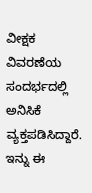ವೀಕ್ಷಕ ವಿವರಣೆಯ ಸಂದರ್ಭದಲ್ಲಿ ಅನಿಸಿಕೆ ವ್ಯಕ್ತಪಡಿಸಿದ್ದಾರೆ.
ಇನ್ನು ಈ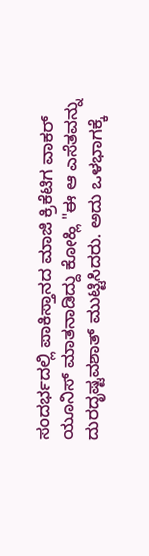ಸಂದರ್ಭದಲ್ಲಿ ಪಾಕಿಸ್ತಾನದ ಮಾಜಿ ಕ್ರಿಕೆಟಿಗ ವಾಕರ್ ಯೂನಿಸ್ ಮಾತನಾಡಿದ್ದು ಕೋಹ್ಲಿ "ಈ ಆ ಎಸೆತವನ್ನು ದುರದೃಷ್ಟವಶಾತ್ ಮುಟ್ಟಿಸಿದರು. ಅದು ಒಳಭಾಗಕ್ಕೆ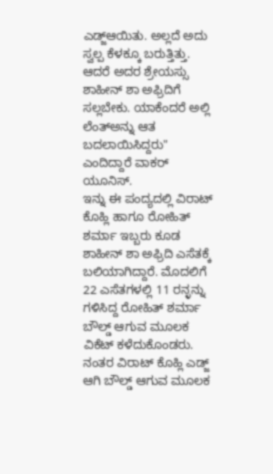ಎಡ್ಜ್ಆಯಿತು. ಅಲ್ಲದೆ ಅದು ಸ್ವಲ್ಪ ಕೆಳಕ್ಕೂ ಬರುತ್ತಿತ್ತು. ಆದರೆ ಅದರ ಶ್ರೇಯಸ್ಸು ಶಾಹೀನ್ ಶಾ ಅಫ್ರಿದಿಗೆ ಸಲ್ಲಬೇಕು. ಯಾಕೆಂದರೆ ಅಲ್ಲಿ ಲೆಂತ್ಅನ್ನು ಆತ ಬದಲಾಯಿಸಿದ್ದರು" ಎಂದಿದ್ದಾರೆ ವಾಕರ್ ಯೂನಿಸ್.
ಇನ್ನು ಈ ಪಂದ್ಯದಲ್ಲಿ ವಿರಾಟ್ ಕೊಹ್ಲಿ ಹಾಗೂ ರೋಹಿತ್ ಶರ್ಮಾ ಇಬ್ಬರು ಕೂಡ ಶಾಹೀನ್ ಶಾ ಅಫ್ರಿದಿ ಎಸೆತಕ್ಕೆ ಬಲಿಯಾಗಿದ್ದಾರೆ. ಮೊದಲಿಗೆ 22 ಎಸೆತಗಳಲ್ಲಿ 11 ರನ್ಳನ್ನು ಗಳಿಸಿದ್ದ ರೋಹಿತ್ ಶರ್ಮಾ ಬೌಲ್ಡ್ ಆಗುವ ಮೂಲಕ ವಿಕೆಟ್ ಕಳೆದುಕೊಂಡರು. ನಂತರ ವಿರಾಟ್ ಕೊಹ್ಲಿ ಎಡ್ಜ್ ಆಗಿ ಬೌಲ್ಡ್ ಆಗುವ ಮೂಲಕ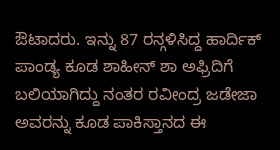ಔಟಾದರು. ಇನ್ನು 87 ರನ್ಗಳಿಸಿದ್ದ ಹಾರ್ದಿಕ್ ಪಾಂಡ್ಯ ಕೂಡ ಶಾಹೀನ್ ಶಾ ಅಫ್ರಿದಿಗೆ ಬಲಿಯಾಗಿದ್ದು ನಂತರ ರವೀಂದ್ರ ಜಡೇಜಾ ಅವರನ್ನು ಕೂಡ ಪಾಕಿಸ್ತಾನದ ಈ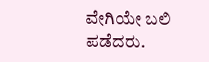ವೇಗಿಯೇ ಬಲಿ ಪಡೆದರು.